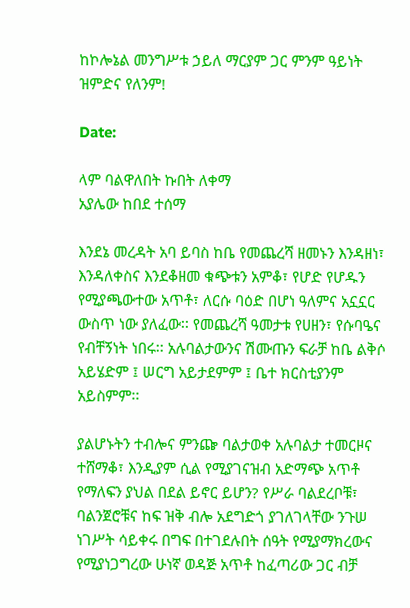ከኮሎኔል መንግሥቱ ኃይለ ማርያም ጋር ምንም ዓይነት ዝምድና የለንም!

Date:

ላም ባልዋለበት ኩበት ለቀማ
አያሌው ከበደ ተሰማ

እንደኔ መረዳት አባ ይባስ ከቤ የመጨረሻ ዘመኑን እንዳዘነ፣ እንዳለቀስና እንደቆዘመ ቁጭቱን አምቆ፣ የሆድ የሆዱን የሚያጫውተው አጥቶ፣ ለርሱ ባዕድ በሆነ ዓለምና አኗኗር ውስጥ ነው ያለፈው፡፡ የመጨረሻ ዓመታቱ የሀዘን፣ የሱባዔና የብቸኝነት ነበሩ፡፡ አሉባልታውንና ሽሙጡን ፍራቻ ከቤ ልቅሶ አይሄድም ፤ ሠርግ አይታደምም ፤ ቤተ ክርስቲያንም አይስምም፡፡

ያልሆኑትን ተብሎና ምንጬ ባልታወቀ አሉባልታ ተመርዞና ተሸማቆ፣ እንዲያም ሲል የሚያገናዝብ አድማጭ አጥቶ የማለፍን ያህል በደል ይኖር ይሆን? የሥራ ባልደረቦቹ፣ ባልንጀሮቹና ከፍ ዝቅ ብሎ አደግድጎ ያገለገላቸው ንጉሠ ነገሥት ሳይቀሩ በግፍ በተገደሉበት ሰዓት የሚያማክረውና የሚያነጋግረው ሁነኛ ወዳጅ አጥቶ ከፈጣሪው ጋር ብቻ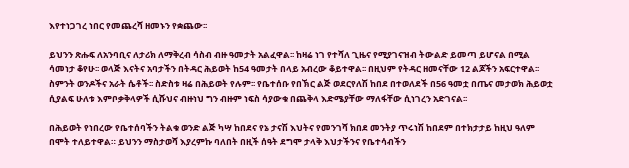እየተነጋገረ ነበር የመጨረሻ ዘመኑን የቋጨው፡፡

ይህንን ጽሑፍ ለአንባቢና ለታሪክ ለማቅረብ ሳስብ ብዙ ዓመታት አልፈዋል፡፡ ከዛሬ ነገ የተሻለ ጊዜና የሚያገናዝብ ትውልድ ይመጣ ይሆናል በሚል ሳመነታ ቆየሁ፡፡ ወላጅ እናትና አባታችን በትዳር ሕይወት ከ54 ዓመታት በላይ አብረው ቆይተዋል፡፡ በዚህም የትዳር ዘመናቸው 12 ልጆችን አፍርተዋል፡፡ ስምንት ወንዶችና አራት ሴቶች፡፡ ስድስቱ ዛሬ በሕይወት የሉም፡፡ የቤተሰቡ የበኽር ልጅ ወደርየለሽ ከበደ በተወለደች በ56 ዓመቷ በጤና መታወክ ሕይወቷ ሲያልፍ ሁለቱ እምቦቃቅላዎች ሲሹህና ብዙነህ ግን ብዙም ነፍስ ሳያውቁ በጨቅላ እድሜያቸው ማለፋቸው ሲነገረን አድገናል፡፡

በሕይወት የነበረው የቤተሰባችን ትልቁ ወንድ ልጅ ካሣ ከበደና የኔ ታናሽ እህትና የመንገሻ ክበደ መንትያ ጥሩነሽ ከበደም በተክታታይ ከዚህ ዓለም በሞት ተለይተዋል። ይህንን ማስታወሻ እያረምኩ ባለበት በዚች ሰዓት ደግሞ ታላቅ እህታችንና የቤተሳብችን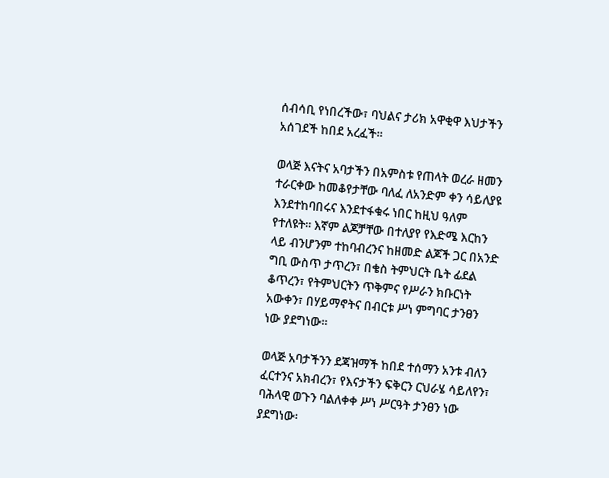ሰብሳቢ የነበረችው፣ ባህልና ታሪክ አዋቂዋ እህታችን አሰገደች ከበደ አረፈች፡፡

ወላጅ እናትና አባታችን በአምስቱ የጠላት ወረራ ዘመን ተራርቀው ከመቆየታቸው ባለፈ ለአንድም ቀን ሳይለያዩ እንደተከባበሩና እንደተፋቁሩ ነበር ከዚህ ዓለም የተለዩት፡፡ እኛም ልጆቻቸው በተለያየ የእድሜ እርከን ላይ ብንሆንም ተከባብረንና ከዘመድ ልጆች ጋር በአንድ ግቢ ውስጥ ታጥረን፣ በቄስ ትምህርት ቤት ፊደል ቆጥረን፣ የትምህርትን ጥቅምና የሥራን ክቡርነት አውቀን፣ በሃይማኖትና በብርቱ ሥነ ምግባር ታንፀን ነው ያደግነው፡፡

ወላጅ አባታችንን ደጃዝማች ከበደ ተሰማን አንቱ ብለን ፈርተንና አክብረን፣ የእናታችን ፍቅርን ርህራሄ ሳይለየን፣ ባሕላዊ ወጉን ባልለቀቀ ሥነ ሥርዓት ታንፀን ነው ያደግነው፡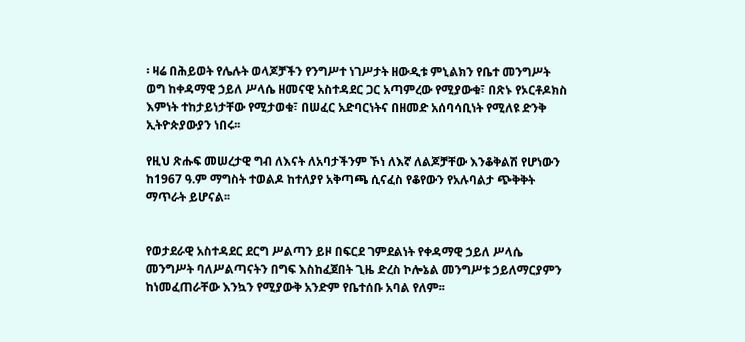፡ ዛሬ በሕይወት የሌሉት ወላጆቻችን የንግሥተ ነገሥታት ዘውዲቱ ምኒልክን የቤተ መንግሥት ወግ ከቀዳማዊ ኃይለ ሥላሴ ዘመናዊ አስተዳደር ጋር አጣምረው የሚያውቁ፣ በጽኑ የኦርቶዶክስ እምነት ተከታይነታቸው የሚታወቁ፣ በሠፈር አድባርነትና በዘመድ አሰባሳቢነት የሚለዩ ድንቅ ኢትዮጵያውያን ነበሩ፡፡

የዚህ ጽሑፍ መሠረታዊ ግብ ለእናት ለአባታችንም ኾነ ለእኛ ለልጆቻቸው እንቆቅልሽ የሆነውን ከ1967 ዓ.ም ማግስት ተወልዶ ከተለያየ አቅጣጫ ሲናፈስ የቆየውን የአሉባልታ ጭቅቅት ማጥራት ይሆናል፡፡


የወታደራዊ አስተዳደር ደርግ ሥልጣን ይዞ በፍርደ ገምደልነት የቀዳማዊ ኃይለ ሥላሴ መንግሥት ባለሥልጣናትን በግፍ እስከፈጀበት ጊዜ ድረስ ኮሎኔል መንግሥቱ ኃይለማርያምን ከነመፈጠራቸው እንኳን የሚያውቅ አንድም የቤተሰቡ አባል የለም፡፡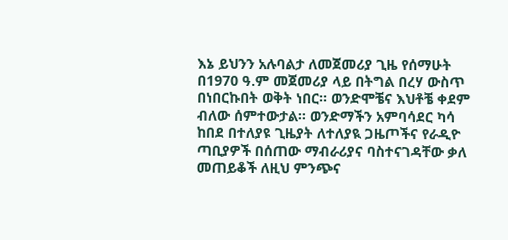እኔ ይህንን አሉባልታ ለመጀመሪያ ጊዜ የሰማሁት በ1970 ዓ.ም መጀመሪያ ላይ በትግል በረሃ ውስጥ በነበርኩበት ወቅት ነበር፡፡ ወንድሞቼና እህቶቼ ቀደም ብለው ሰምተውታል፡፡ ወንድማችን አምባሳደር ካሳ ከበደ በተለያዩ ጊዜያት ለተለያዪ ጋዜጦችና የራዲዮ ጣቢያዎች በሰጠው ማብራሪያና ባስተናገዳቸው ቃለ መጠይቆች ለዚህ ምንጭና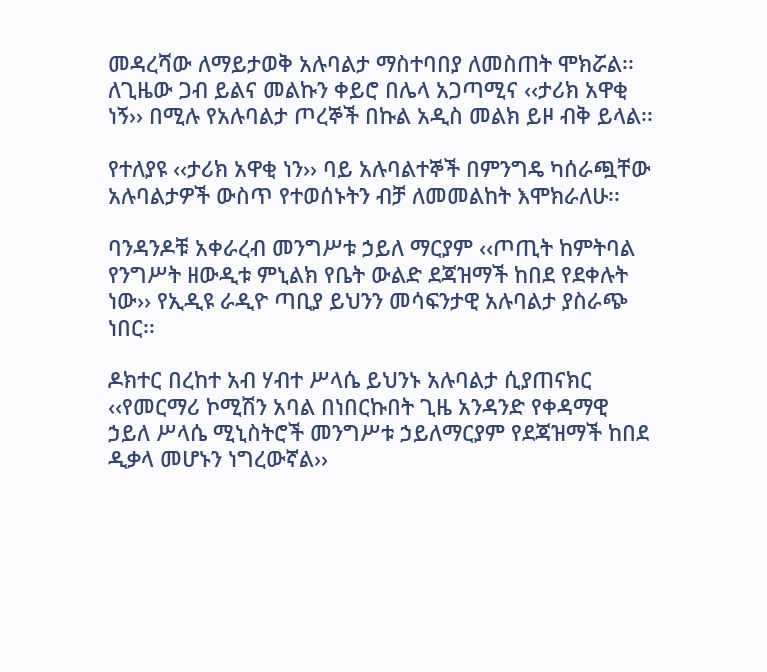መዳረሻው ለማይታወቅ አሉባልታ ማስተባበያ ለመስጠት ሞክሯል፡፡ ለጊዜው ጋብ ይልና መልኩን ቀይሮ በሌላ አጋጣሚና ‹‹ታሪክ አዋቂ ነኝ›› በሚሉ የአሉባልታ ጦረኞች በኩል አዲስ መልክ ይዞ ብቅ ይላል፡፡

የተለያዩ ‹‹ታሪክ አዋቂ ነን›› ባይ አሉባልተኞች በምንግዴ ካሰራጯቸው አሉባልታዎች ውስጥ የተወሰኑትን ብቻ ለመመልከት እሞክራለሁ፡፡

ባንዳንዶቹ አቀራረብ መንግሥቱ ኃይለ ማርያም ‹‹ጦጢት ከምትባል የንግሥት ዘውዲቱ ምኒልክ የቤት ውልድ ደጃዝማች ከበደ የደቀሉት ነው›› የኢዲዩ ራዲዮ ጣቢያ ይህንን መሳፍንታዊ አሉባልታ ያስራጭ ነበር፡፡

ዶክተር በረከተ አብ ሃብተ ሥላሴ ይህንኑ አሉባልታ ሲያጠናክር ‹‹የመርማሪ ኮሚሽን አባል በነበርኩበት ጊዜ አንዳንድ የቀዳማዊ ኃይለ ሥላሴ ሚኒስትሮች መንግሥቱ ኃይለማርያም የደጃዝማች ከበደ ዲቃላ መሆኑን ነግረውኛል››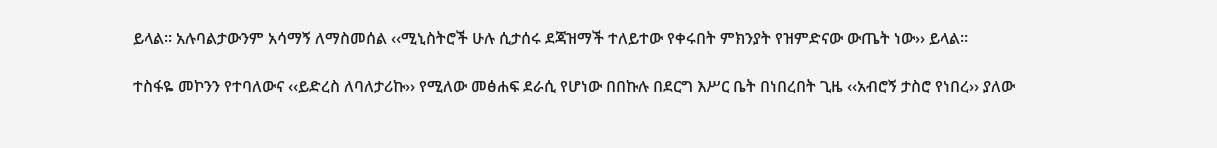ይላል፡፡ አሉባልታውንም አሳማኝ ለማስመሰል ‹‹ሚኒስትሮች ሁሉ ሲታሰሩ ደጃዝማች ተለይተው የቀሩበት ምክንያት የዝምድናው ውጤት ነው›› ይላል፡፡

ተስፋዬ መኮንን የተባለውና ‹‹ይድረስ ለባለታሪኩ›› የሚለው መፅሐፍ ደራሲ የሆነው በበኩሉ በደርግ እሥር ቤት በነበረበት ጊዜ ‹‹አብሮኝ ታስሮ የነበረ›› ያለው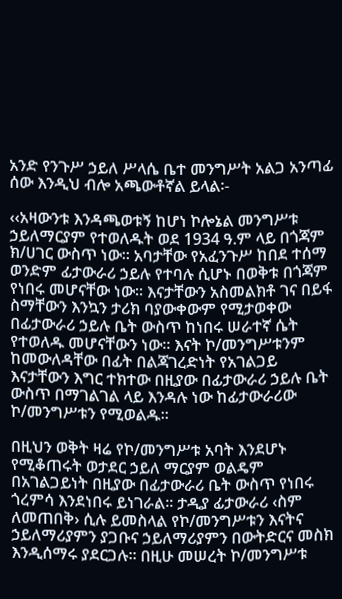አንድ የንጉሥ ኃይለ ሥላሴ ቤተ መንግሥት አልጋ አንጣፊ ሰው እንዲህ ብሎ አጫውቶኛል ይላል፡-

‹‹አዛውንቱ እንዳጫወቱኝ ከሆነ ኮሎኔል መንግሥቱ ኃይለማርያም የተወለዱት ወደ 1934 ዓ.ም ላይ በጎጃም ክ/ሀገር ውስጥ ነው፡፡ አባታቸው የአፈንጉሥ ከበደ ተሰማ ወንድም ፊታውራሪ ኃይሉ የተባሉ ሲሆኑ በወቅቱ በጎጃም የነበሩ መሆናቸው ነው። እናታቸውን አስመልክቶ ገና በይፋ ስማቸውን እንኳን ታሪክ ባያውቀውም የሚታወቀው በፊታውራሪ ኃይሉ ቤት ውስጥ ከነበሩ ሠራተኛ ሴት የተወለዱ መሆናቸውን ነው። እናት ኮ/መንግሥቱንም ከመውለዳቸው በፊት በልጃገረድነት የአገልጋይ እናታቸውን እግር ተክተው በዚያው በፊታውራሪ ኃይሉ ቤት ውስጥ በማገልገል ላይ እንዳሉ ነው ከፊታውራሪው ኮ/መንግሥቱን የሚወልዱ።

በዚህን ወቅት ዛሬ የኮ/መንግሥቱ አባት እንደሆኑ የሚቆጠሩት ወታደር ኃይለ ማርያም ወልዴም በአገልጋይነት በዚያው በፊታውራሪ ቤት ውስጥ የነበሩ ጎረምሳ እንደነበሩ ይነገራል። ታዲያ ፊታውራሪ ‹ስም ለመጠበቅ› ሲሉ ይመስላል የኮ/መንግሥቱን እናትና ኃይለማሪያምን ያጋቡና ኃይለማሪያምን በውትድርና መስክ እንዲሰማሩ ያደርጋሉ። በዚሁ መሠረት ኮ/መንግሥቱ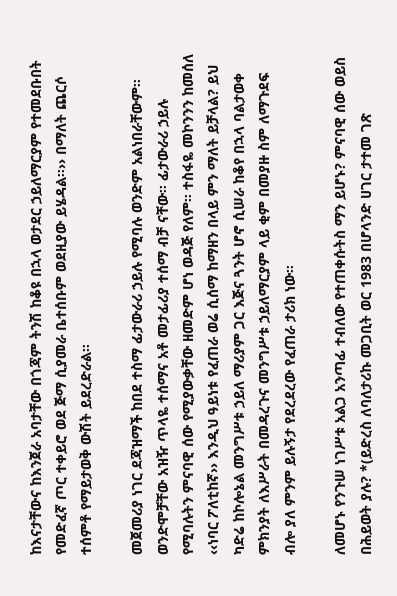ከእናታቸውና ከእንጀራ አባታቸው በጎጃም ትንሽ ከቆዩ በኋላ ወታደር ኃይለማርያም የተመደቡበት የመድፈኛ ጦር ተቀይሮ ወደ ጅማ ሲያመራ ቤተሰቡም ወደዚያው ይሄዳል።›› በማለት ጨርሶ ተሰምቶ የማይታወቅ ውሽት ይደረድራል።

መጀመሪያ ነገር ደጃዝማች ከበደ ተስማ ፊታውራሪ ኃይሉ የሚባሉ ወንድም አልነበራቸውም። ወንድሞቻቸው አዝዥ ጥላዬ ተሰማና አቶ መታፊሪያ ተሰማ ብቻ ናቸው። ፊታውራሪ ኃይሉ የሚባሉትን ምናባዊ ሰው የሚያውቃቸው ዘመድም ሆነ ወዳጅ የለም። ተስፋዬ መኮንንን ከመሰለ ‹‹ነባር ፖለቲከኛ›› እንዲህ ዓይነቱ የፈጠራ ወሬ ሲሰማ ከማዘን በላይ ምን ማለት ይቻላል? ይህ ካድሬ ከኮሎኔል መንግሥቱ ኃይለ ማሪያም ጋር እጅና ጓንት ሆኖ ሲሠራ ከቆየ በኋላ ባልታወቀ ምክንያት ለእሥራት በመዳረጉና መንግሥቱ ኃይለማርያም ላይ ቂም በመያዙ ስም ለማጉደፍ ብሎ ያለ ምንም ይሉኝታ የደረደረው የፈጠራ ታሪክ ነው።

ለመሆኑ የንጉሠ ነገሥቱ አልጋ አንጣፊ ተብለው የተጠቀሱትስ ማን ይሆኑ? ምናባዊ ሰው ወይስ በሕይወት ያሉ? *(ይድረስ ለባለታሪኩ መጋቢት ወር 1983 በሆላንድ ሀገር ታተመ ገጽ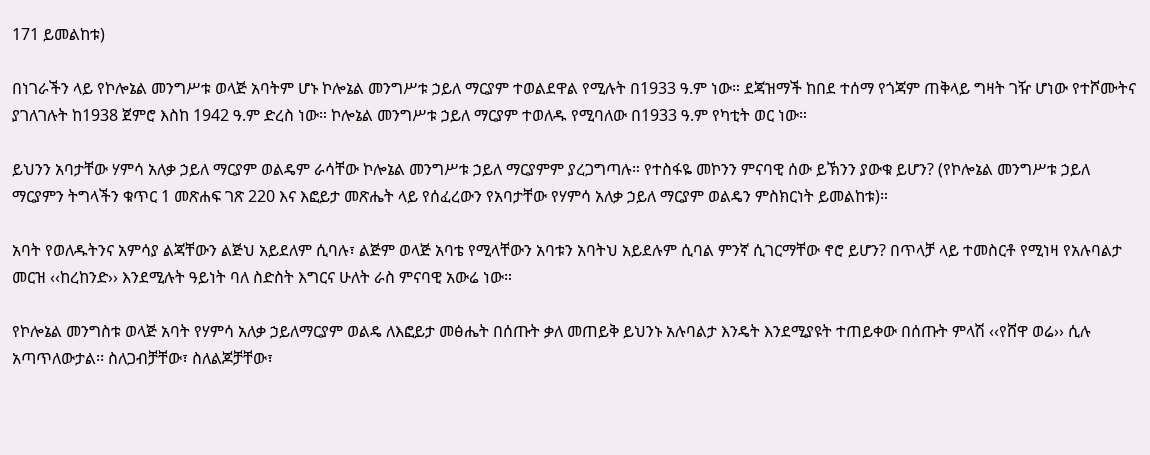171 ይመልከቱ)

በነገራችን ላይ የኮሎኔል መንግሥቱ ወላጅ አባትም ሆኑ ኮሎኔል መንግሥቱ ኃይለ ማርያም ተወልደዋል የሚሉት በ1933 ዓ.ም ነው። ደጃዝማች ከበደ ተሰማ የጎጃም ጠቅላይ ግዛት ገዥ ሆነው የተሾሙትና ያገለገሉት ከ1938 ጀምሮ እስከ 1942 ዓ.ም ድረስ ነው። ኮሎኔል መንግሥቱ ኃይለ ማርያም ተወለዱ የሚባለው በ1933 ዓ.ም የካቲት ወር ነው።

ይህንን አባታቸው ሃምሳ አለቃ ኃይለ ማርያም ወልዴም ራሳቸው ኮሎኔል መንግሥቱ ኃይለ ማርያምም ያረጋግጣሉ። የተስፋዬ መኮንን ምናባዊ ሰው ይኽንን ያውቁ ይሆን? (የኮሎኔል መንግሥቱ ኃይለ ማርያምን ትግላችን ቁጥር 1 መጽሐፍ ገጽ 220 እና እፎይታ መጽሔት ላይ የሰፈረውን የአባታቸው የሃምሳ አለቃ ኃይለ ማርያም ወልዴን ምስክርነት ይመልከቱ)።

አባት የወለዱትንና አምሳያ ልጃቸውን ልጅህ አይደለም ሲባሉ፣ ልጅም ወላጅ አባቴ የሚላቸውን አባቱን አባትህ አይደሉም ሲባል ምንኛ ሲገርማቸው ኖሮ ይሆን? በጥላቻ ላይ ተመስርቶ የሚነዛ የአሉባልታ መርዝ ‹‹ከረከንድ›› እንደሚሉት ዓይነት ባለ ስድስት እግርና ሁለት ራስ ምናባዊ አውሬ ነው።

የኮሎኔል መንግስቱ ወላጅ አባት የሃምሳ አለቃ ኃይለማርያም ወልዴ ለእፎይታ መፅሔት በሰጡት ቃለ መጠይቅ ይህንኑ አሉባልታ እንዴት እንደሚያዩት ተጠይቀው በሰጡት ምላሽ ‹‹የሸዋ ወሬ›› ሲሉ አጣጥለውታል፡፡ ስለጋብቻቸው፣ ስለልጆቻቸው፣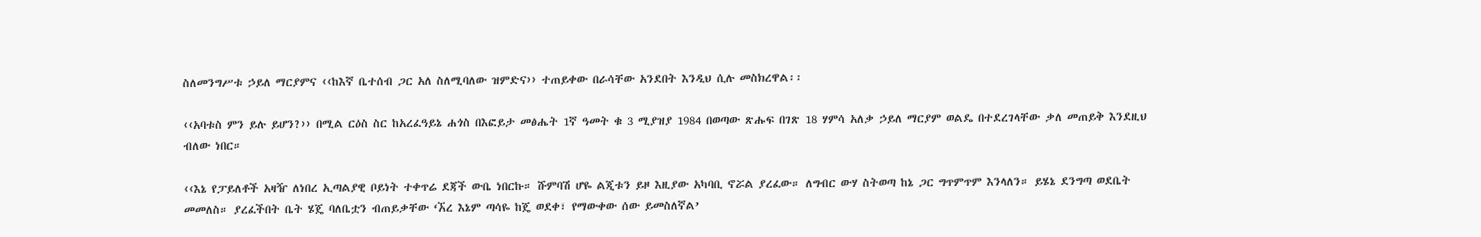ስለመንግሥቱ ኃይለ ማርያምና ‹‹ከእኛ ቤተሰብ ጋር አለ ስለሚባለው ዝምድና›› ተጠይቀው በራሳቸው አንደበት እንዲህ ሲሉ መስክረዋል፡፡

‹‹አባቱስ ምን ይሉ ይሆን?›› በሚል ርዕስ ስር ከአረፈዓይኔ ሐጎስ በእፎይታ መፅሔት 1ኛ ዓመት ቁ 3 ሚያዝያ 1984 በወጣው ጽሑፍ በገጽ 18 ሃምሳ አለቃ ኃይለ ማርያም ወልዴ በተደረገላቸው ቃለ መጠይቅ እንደዚህ ብለው ነበር።

‹‹እኔ የፓይለቶች አዛዥ ለነበረ ኢጣልያዊ ቦይነት ተቀጥሬ ደጃች ውቤ ነበርኩ። ሹምባሽ ሆዬ ልጂቱን ይዞ እዚያው አካባቢ ኖሯል ያረፈው። ለግብር ውሃ ስትወጣ ከኔ ጋር ግጥምጥም እንላለን። ይሄኔ ደንግጣ ወደቤት መመለስ። ያረፈችበት ቤት ሄጄ ባለቤቷን ብጠይቃቸው ‘ኧረ እኔም ጣሳዬ ከጄ ወደቀ፣ የማውቀው ሰው ይመስለኛል’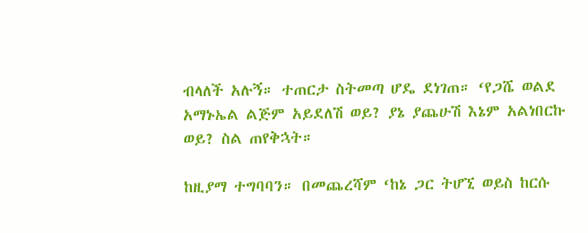ብላለች አሉኝ። ተጠርታ ስትመጣ ሆዴ ደነገጠ። ‘የጋሼ ወልደ አማኑኤል ልጅም አይደለሽ ወይ? ያኔ ያጨሁሽ እኔም አልነበርኩ ወይ? ስል ጠየቅኋት።

ከዚያማ ተግባባን። በመጨረሻም ‘ከኔ ጋር ትሆኚ ወይስ ከርሱ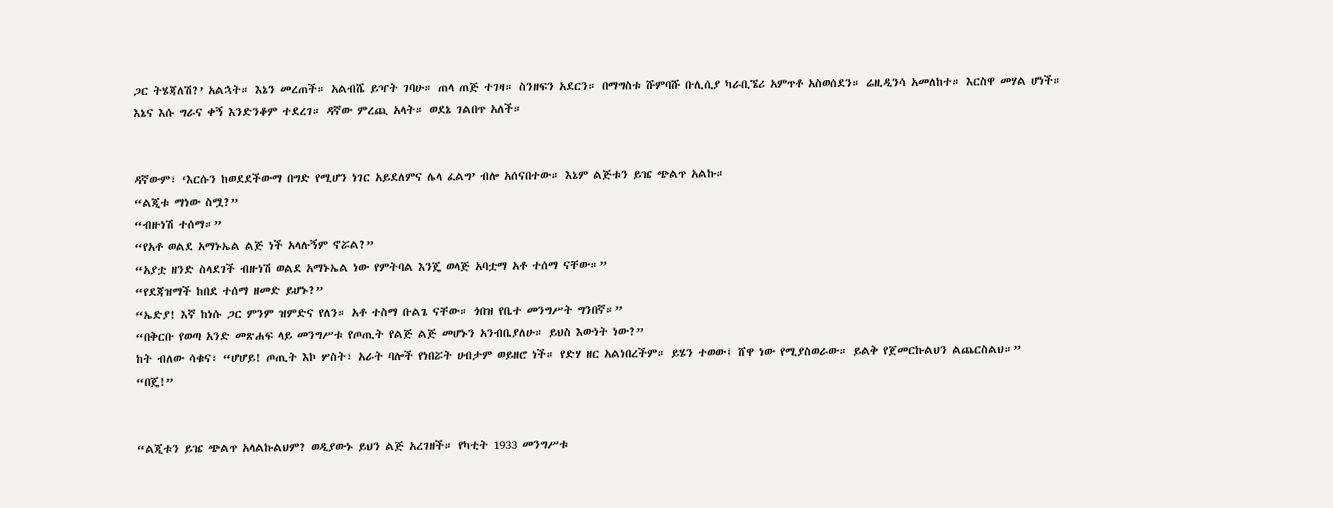ጋር ትሄጃለሽ?’ አልኋት። እኔን መረጠች። አልብሼ ይዣት ገባሁ። ጠላ ጠጅ ተገዛ። ስንዘፍን አደርን። በማግስቱ ሹምባሹ ቡሊሲያ ካራቢኜሪ አምጥቶ አስወሰደን። ሬዚዲንሳ አመለከተ። እርስዋ መሃል ሆነች። እኔና እሱ ግራና ቀኝ እንድንቆም ተደረገ። ዳኛው ምረጪ አላት። ወደኔ ገልበጥ አለች።


ዳኛውም፣ ‘እርሱን ከወደደችውማ በግድ የሚሆን ነገር አይደለምና ሌላ ፈልግ’ ብሎ አሰናበተው። እኔም ልጅቱን ይዤ ጭልጥ አልኩ።
“ልጂቱ ማነው ስሟ?”
“ብዙነሽ ተሰማ።”
“የአቶ ወልደ አማኑኤል ልጅ ነች አላሉኝም ኖሯል?”
“አያቷ ዘንድ ስላደገች ብዙነሽ ወልደ አማኑኤል ነው የምትባል እንጄ ወላጅ አባቷማ አቶ ተሰማ ናቸው።”
“የደጃዝማች ከበደ ተሰማ ዘመድ ይሆኑ?”
“ኤድያ! እኛ ከነሱ ጋር ምንም ዝምድና የለን። አቶ ተስማ ቡልጌ ናቸው። ጎበዝ የቤተ መንግሥት ግንበኛ።”
“በቅርቡ የወጣ አንድ መጽሐፍ ላይ መንግሥቱ የጦጢት የልጅ ልጅ መሆኑን አንብቤያለሁ። ይህስ እውነት ነው?”
ከት ብለው ሳቁና፣ “ሆሆይ! ጦጢት እኮ ሦስት፣ አራት ባሎች የነበሯት ሀብታም ወይዘሮ ነች። የድሃ ዘር አልነበረችም። ይሄን ተወው፤ ሸዋ ነው የሚያስወራው። ይልቅ የጀመርኩልህን ልጨርስልህ።”
“በጄ!”


“ልጂቱን ይዤ ጭልጥ አላልኩልህም? ወዲያውኑ ይህን ልጅ አረገዘች። የካቲት 1933 መንግሥቱ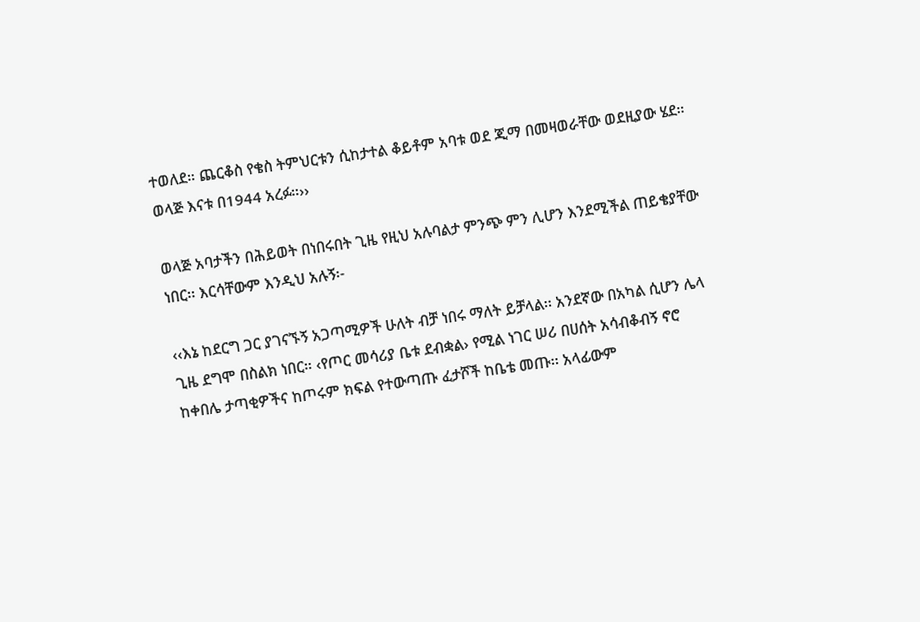ተወለደ። ጨርቆስ የቄስ ትምህርቱን ሲከታተል ቆይቶም አባቱ ወደ ጂማ በመዛወራቸው ወደዚያው ሄደ። ወላጅ እናቱ በ1944 አረፉ።››

ወላጅ አባታችን በሕይወት በነበሩበት ጊዜ የዚህ አሉባልታ ምንጭ ምን ሊሆን እንደሚችል ጠይቄያቸው ነበር፡፡ እርሳቸውም እንዲህ አሉኝ፡-

‹‹እኔ ከደርግ ጋር ያገናኙኝ አጋጣሚዎች ሁለት ብቻ ነበሩ ማለት ይቻላል፡፡ አንደኛው በአካል ሲሆን ሌላ ጊዜ ደግሞ በስልክ ነበር። ‹የጦር መሳሪያ ቤቱ ደብቋል› የሚል ነገር ሠሪ በሀሰት አሳብቆብኝ ኖሮ ከቀበሌ ታጣቂዎችና ከጦሩም ክፍል የተውጣጡ ፈታሾች ከቤቴ መጡ፡፡ አላፊውም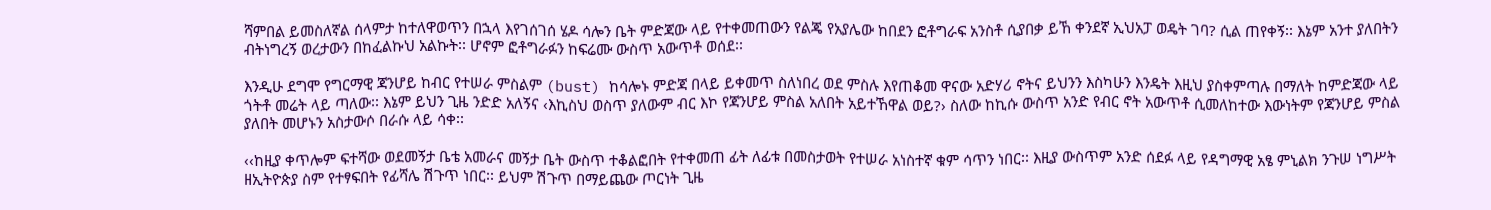ሻምበል ይመስለኛል ሰላምታ ከተለዋወጥን በኋላ እየገሰገሰ ሄዶ ሳሎን ቤት ምድጃው ላይ የተቀመጠውን የልጄ የአያሌው ከበደን ፎቶግራፍ አንስቶ ሲያበቃ ይኸ ቀንደኛ ኢህአፓ ወዴት ገባ? ሲል ጠየቀኝ፡፡ እኔም አንተ ያለበትን ብትነግረኝ ወረታውን በከፈልኩህ አልኩት፡፡ ሆኖም ፎቶግራፉን ከፍሬሙ ውስጥ አውጥቶ ወሰደ፡፡

እንዲሁ ደግሞ የግርማዊ ጃንሆይ ከብር የተሠራ ምስልም (bust) ከሳሎኑ ምድጃ በላይ ይቀመጥ ስለነበረ ወደ ምስሉ እየጠቆመ ዋናው አድሃሪ ኖትና ይህንን እስካሁን እንዴት እዚህ ያስቀምጣሉ በማለት ከምድጃው ላይ ጎትቶ መሬት ላይ ጣለው፡፡ እኔም ይህን ጊዜ ንድድ አለኝና ‹እኪስህ ወስጥ ያለውም ብር እኮ የጃንሆይ ምስል አለበት አይተኸዋል ወይ?› ስለው ከኪሱ ውስጥ አንድ የብር ኖት አውጥቶ ሲመለከተው እውነትም የጃንሆይ ምስል ያለበት መሆኑን አስታውሶ በራሱ ላይ ሳቀ፡፡

‹‹ከዚያ ቀጥሎም ፍተሻው ወደመኝታ ቤቴ አመራና መኝታ ቤት ውስጥ ተቆልፎበት የተቀመጠ ፊት ለፊቱ በመስታወት የተሠራ አነስተኛ ቁም ሳጥን ነበር፡፡ እዚያ ውስጥም አንድ ሰደፉ ላይ የዳግማዊ አፄ ምኒልክ ንጉሠ ነግሥት ዘኢትዮጵያ ስም የተፃፍበት የፊሻሌ ሽጉጥ ነበር፡፡ ይህም ሽጉጥ በማይጨው ጦርነት ጊዜ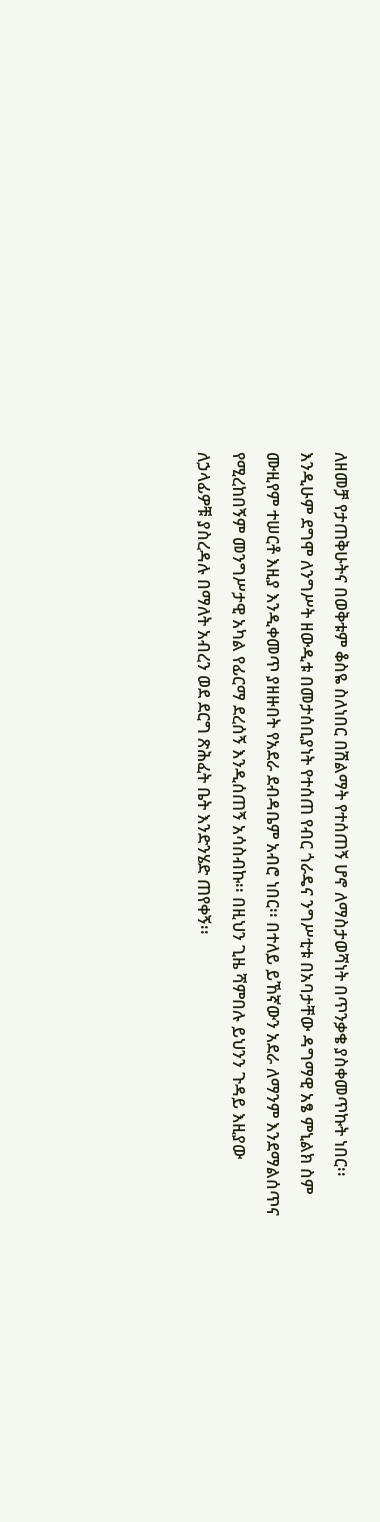ለዘመቻ የታጠቅሁትና በወቅቱም ቆስዬ ስለነበር በሽልማት የተሰጠኝ ሆኖ ለማስታወሻነት በጥንቃቄ ያስቀመጥኩት ነበር፡፡ እንዲሁም ደግሞ ለንግሥት ዘውዲቱ በመታሰቢያነት የተሰጠ የብር ጎራዴና ንግሥቲቱ በአባታቸው ዳግማዊ አፄ ምኒልክ ስም ሙዚየም ተሠርቶ እዚያ እንዲቀመጥ ያዘዙበት የአደራ ደብዳቤም አብሮ ነበር፡፡ በተለይ ይኸኛውን አደራ ለማንም እንደማልሰጥና የሚረከበኝም መንግሥታዊ አካል የፊርማ ደረሰኝ እንዲሰጠኝ አሳስብኩ፡፡ በዚህን ጊዜ ሻምበሉ ይህንን ጉዳይ እዚያው ለኃላፊዎቹ ያስረዳሉ በማለት አብረን ወደ ደርግ ጽሕፈት ቤት እንድንሄድ ጠየቀኝ፡፡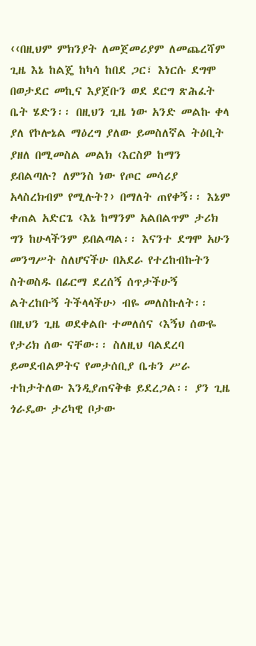‹‹በዚህም ምክንያት ለመጀመሪያም ለመጨረሻም ጊዜ እኔ ከልጄ ከካሳ ከበደ ጋር፣ እነርሱ ደግሞ በወታደር መኪና እያጀቡን ወደ ደርግ ጽሕፈት ቤት ሄድን፡፡ በዚህን ጊዜ ነው አንድ መልኩ ቀላ ያለ የኮሎኔል ማዕረግ ያለው ይመስለኛል ትዕቢት ያዘለ በሚመስል መልክ ‹እርስዎ ከማን ይበልጣሉ? ለምንስ ነው የጦር መሳሪያ አላስረክብም የሚሉት?› በማለት ጠየቀኝ፡፡ እኔም ቀጠል አድርጌ ‹እኔ ከማንም አልበልጥም ታሪክ ግን ከሁላችንም ይበልጣል፡፡ እናንተ ደግሞ አሁን መንግሥት ስለሆናችሁ በአደራ የተረከብኩትን ስትወስዱ በፊርማ ደረሰኝ ሰጥታችሁኝ ልትረከቡኝ ትችላላችሁ› ብዬ መለስኩለት፡፡ በዚህን ጊዜ ወደቀልቡ ተመለሰና ‹እኝህ ሰውዬ የታሪክ ሰው ናቸው፡፡ ስለዚህ ባልደረባ ይመደብልዎትና የመታሰቢያ ቤቱን ሥራ ተከታትለው እንዲያጠናቅቁ ይደረጋል፡፡ ያን ጊዜ ጎራዴው ታሪካዊ ቦታው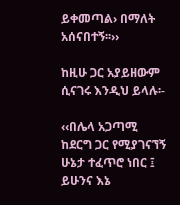ይቀመጣል› በማለት አሰናበተኝ፡፡››

ከዚሁ ጋር አያይዘውም ሲናገሩ እንዲህ ይላሉ፡-

‹‹በሌላ አጋጣሚ ከደርግ ጋር የሚያገናኘኝ ሁኔታ ተፈጥሮ ነበር ፤ ይሁንና እኔ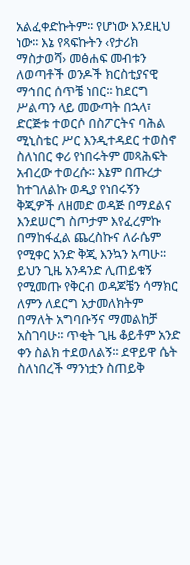አልፈቀድኩትም፡፡ የሆነው እንደዚህ ነው፡፡ እኔ የጻፍኩትን ‹የታሪክ ማስታወሻ› መፅሐፍ መብቱን ለወጣቶች ወንዶች ክርስቲያናዊ ማኅበር ሰጥቼ ነበር፡፡ ከደርግ ሥልጣን ላይ መውጣት በኋላ፣ ድርጅቱ ተወርሶ በስፖርትና ባሕል ሚኒስቴር ሥር እንዲተዳደር ተወስኖ ስለነበር ቀሪ የነበሩትም መጻሕፍት አብረው ተወረሱ፡፡ እኔም በጡረታ ከተገለልኩ ወዲያ የነበሩኝን ቅጂዎች ለዘመድ ወዳጅ በማደልና እንደሠርግ ስጦታም እየፈረምኩ በማከፋፈል ጨረስኩና ለራሴም የሚቀር አንድ ቅጂ እንኳን አጣሁ፡፡ ይህን ጊዜ አንዳንድ ሊጠይቁኝ የሚመጡ የቅርብ ወዳጆቼን ሳማክር ለምን ለደርግ አታመለክትም በማለት አግባቡኝና ማመልከቻ አስገባሁ፡፡ ጥቂት ጊዜ ቆይቶም አንድ ቀን ስልክ ተደወለልኝ፡፡ ደዋይዋ ሴት ስለነበረች ማንነቷን ስጠይቅ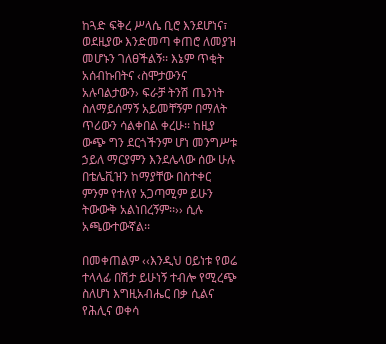ከጓድ ፍቅረ ሥላሴ ቢሮ እንደሆነና፣ ወደዚያው እንድመጣ ቀጠሮ ለመያዝ መሆኑን ገለፀችልኝ፡፡ እኔም ጥቂት አሰብኩበትና ‹ስሞታውንና አሉባልታውን› ፍራቻ ትንሽ ጤንነት ስለማይሰማኝ አይመቸኝም በማለት ጥሪውን ሳልቀበል ቀረሁ፡፡ ከዚያ ውጭ ግን ደርጎችንም ሆነ መንግሥቱ ኃይለ ማርያምን እንደሌላው ሰው ሁሉ በቴሌቪዝን ከማያቸው በስተቀር ምንም የተለየ አጋጣሚም ይሁን ትውውቅ አልነበረኝም፡፡›› ሲሉ አጫውተውኛል፡፡

በመቀጠልም ‹‹እንዲህ ዐይነቱ የወሬ ተላላፊ በሽታ ይሁነኝ ተብሎ የሚረጭ ስለሆነ እግዚአብሔር በቃ ሲልና የሕሊና ወቀሳ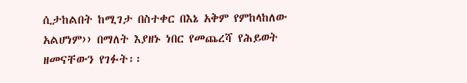ሲታከልበት ከሚገታ በስተቀር በእኔ አቅም የምከላከለው አልሆነም›› በማለት እያዘኑ ነበር የመጨረሻ የሕይወት ዘመናቸውን የገፉት፡፡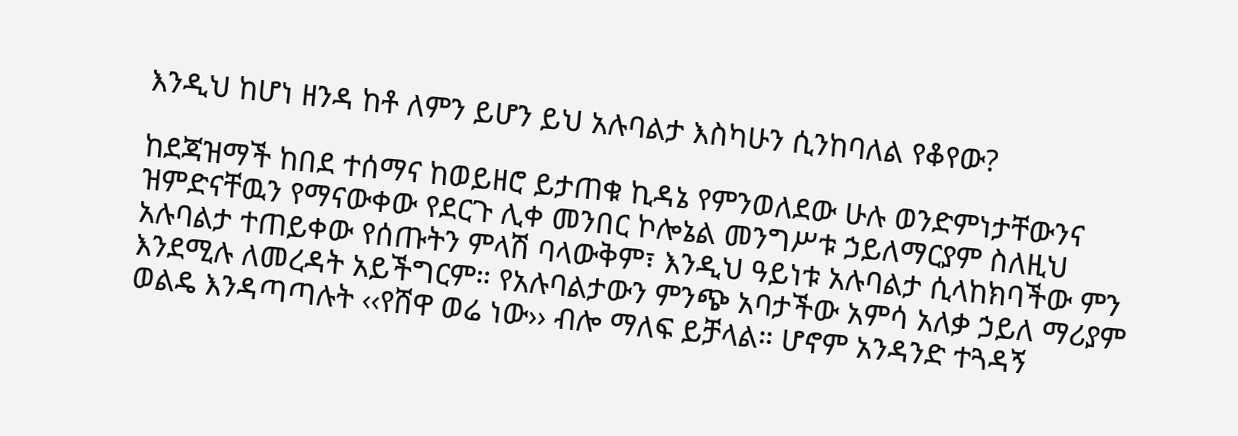እንዲህ ከሆነ ዘንዳ ከቶ ለምን ይሆን ይህ አሉባልታ እስካሁን ሲንከባለል የቆየው?

ከደጃዝማች ከበደ ተሰማና ከወይዘሮ ይታጠቁ ኪዳኔ የምንወለደው ሁሉ ወንድምነታቸውንና ዝምድናቸዉን የማናውቀው የደርጉ ሊቀ መንበር ኮሎኔል መንግሥቱ ኃይለማርያም ስለዚህ አሉባልታ ተጠይቀው የሰጡትን ምላሽ ባላውቅም፣ እንዲህ ዓይነቱ አሉባልታ ሲላከክባችው ምን እንደሚሉ ለመረዳት አይችግርም። የአሉባልታውን ምንጭ አባታችው አምሳ አለቃ ኃይለ ማሪያም ወልዴ እንዳጣጣሉት ‹‹የሸዋ ወሬ ነው›› ብሎ ማለፍ ይቻላል። ሆኖም አንዳንድ ተጓዳኝ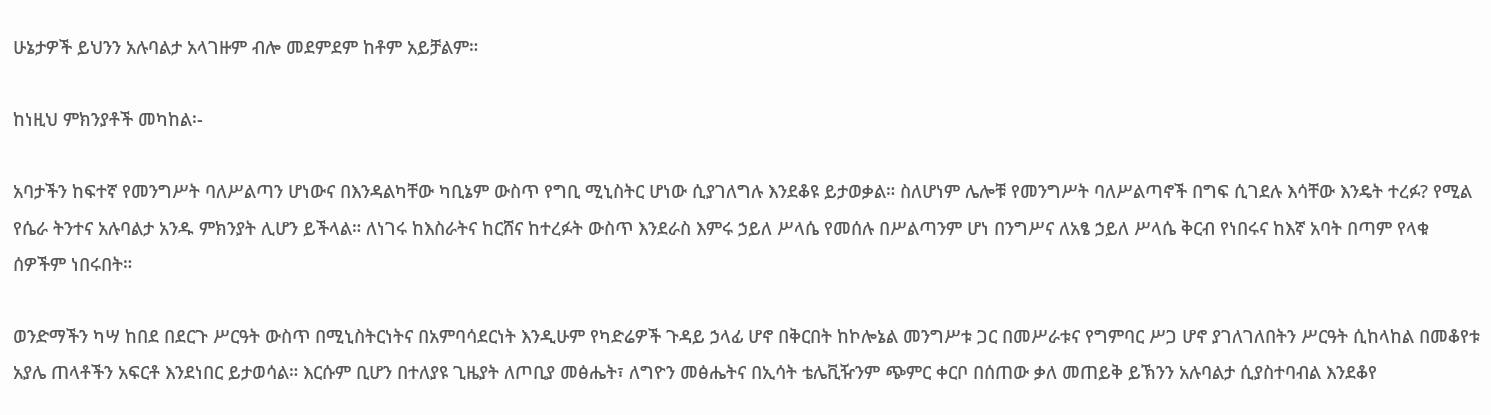ሁኔታዎች ይህንን አሉባልታ አላገዙም ብሎ መደምደም ከቶም አይቻልም።

ከነዚህ ምክንያቶች መካከል፡-

አባታችን ከፍተኛ የመንግሥት ባለሥልጣን ሆነውና በእንዳልካቸው ካቢኔም ውስጥ የግቢ ሚኒስትር ሆነው ሲያገለግሉ እንደቆዩ ይታወቃል። ስለሆነም ሌሎቹ የመንግሥት ባለሥልጣኖች በግፍ ሲገደሉ እሳቸው እንዴት ተረፉ? የሚል የሴራ ትንተና አሉባልታ አንዱ ምክንያት ሊሆን ይችላል። ለነገሩ ከእስራትና ከርሸና ከተረፉት ውስጥ እንደራስ እምሩ ኃይለ ሥላሴ የመሰሉ በሥልጣንም ሆነ በንግሥና ለአፄ ኃይለ ሥላሴ ቅርብ የነበሩና ከእኛ አባት በጣም የላቁ ሰዎችም ነበሩበት።

ወንድማችን ካሣ ከበደ በደርጉ ሥርዓት ውስጥ በሚኒስትርነትና በአምባሳደርነት እንዲሁም የካድሬዎች ጉዳይ ኃላፊ ሆኖ በቅርበት ከኮሎኔል መንግሥቱ ጋር በመሥራቱና የግምባር ሥጋ ሆኖ ያገለገለበትን ሥርዓት ሲከላከል በመቆየቱ አያሌ ጠላቶችን አፍርቶ እንደነበር ይታወሳል። እርሱም ቢሆን በተለያዩ ጊዜያት ለጦቢያ መፅሔት፣ ለግዮን መፅሔትና በኢሳት ቴሌቪዥንም ጭምር ቀርቦ በሰጠው ቃለ መጠይቅ ይኽንን አሉባልታ ሲያስተባብል እንደቆየ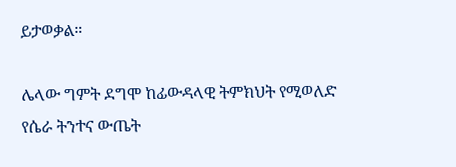ይታወቃል።

ሌላው ግምት ደግሞ ከፊውዳላዊ ትምክህት የሚወለድ የሴራ ትንተና ውጤት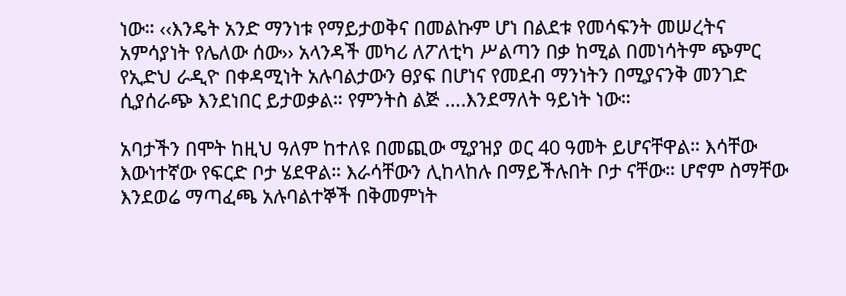ነው። ‹‹እንዴት አንድ ማንነቱ የማይታወቅና በመልኩም ሆነ በልደቱ የመሳፍንት መሠረትና አምሳያነት የሌለው ሰው›› አላንዳች መካሪ ለፖለቲካ ሥልጣን በቃ ከሚል በመነሳትም ጭምር የኢድህ ራዲዮ በቀዳሚነት አሉባልታውን ፀያፍ በሆነና የመደብ ማንነትን በሚያናንቅ መንገድ ሲያሰራጭ እንደነበር ይታወቃል። የምንትስ ልጅ ….እንደማለት ዓይነት ነው።

አባታችን በሞት ከዚህ ዓለም ከተለዩ በመጪው ሚያዝያ ወር 40 ዓመት ይሆናቸዋል። እሳቸው እውነተኛው የፍርድ ቦታ ሄደዋል። እራሳቸውን ሊከላከሉ በማይችሉበት ቦታ ናቸው። ሆኖም ስማቸው እንደወሬ ማጣፈጫ አሉባልተኞች በቅመምነት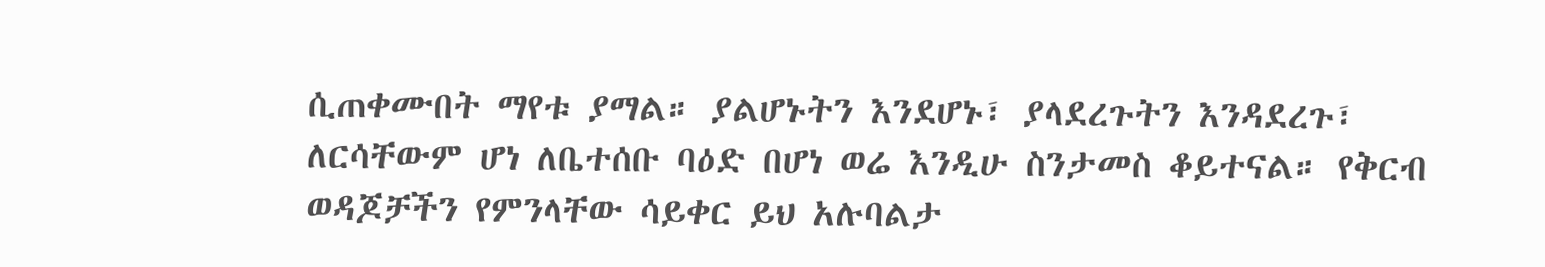ሲጠቀሙበት ማየቱ ያማል። ያልሆኑትን እንደሆኑ፣ ያላደረጉትን እንዳደረጉ፣ ለርሳቸውም ሆነ ለቤተሰቡ ባዕድ በሆነ ወሬ እንዲሁ ስንታመስ ቆይተናል። የቅርብ ወዳጆቻችን የምንላቸው ሳይቀር ይህ አሉባልታ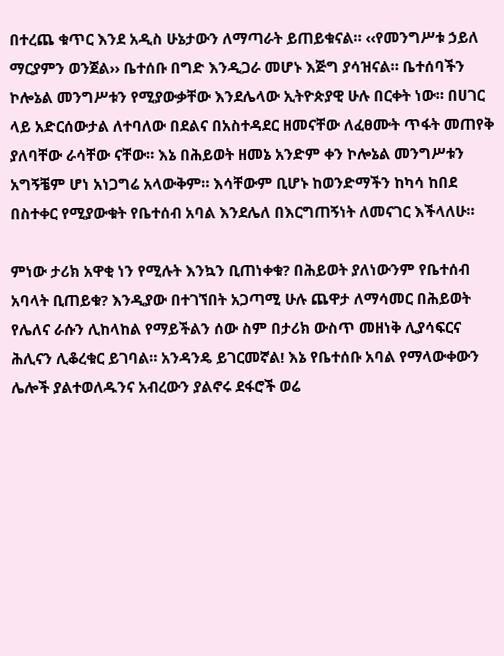በተረጨ ቁጥር እንደ አዲስ ሁኔታውን ለማጣራት ይጠይቁናል። ‹‹የመንግሥቱ ኃይለ ማርያምን ወንጀል›› ቤተሰቡ በግድ እንዲጋራ መሆኑ እጅግ ያሳዝናል። ቤተሰባችን ኮሎኔል መንግሥቱን የሚያውቃቸው እንደሌላው ኢትዮጵያዊ ሁሉ በርቀት ነው። በሀገር ላይ አድርሰውታል ለተባለው በደልና በአስተዳደር ዘመናቸው ለፈፀሙት ጥፋት መጠየቅ ያለባቸው ራሳቸው ናቸው። እኔ በሕይወት ዘመኔ አንድም ቀን ኮሎኔል መንግሥቱን አግኝቼም ሆነ አነጋግሬ አላውቅም። እሳቸውም ቢሆኑ ከወንድማችን ከካሳ ከበደ በስተቀር የሚያውቁት የቤተሰብ አባል እንደሌለ በእርግጠኝነት ለመናገር እችላለሁ።

ምነው ታሪክ አዋቂ ነን የሚሉት እንኳን ቢጠነቀቁ? በሕይወት ያለነውንም የቤተሰብ አባላት ቢጠይቁ? እንዲያው በተገኘበት አጋጣሚ ሁሉ ጨዋታ ለማሳመር በሕይወት የሌለና ራሱን ሊከላከል የማይችልን ሰው ስም በታሪክ ውስጥ መዘነቅ ሊያሳፍርና ሕሊናን ሊቆረቁር ይገባል። አንዳንዴ ይገርመኛል! እኔ የቤተሰቡ አባል የማላውቀውን ሌሎች ያልተወለዱንና አብረውን ያልኖሩ ደፋሮች ወሬ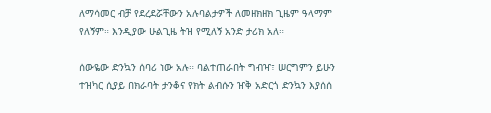ለማሳመር ብቻ የደረደሯቸውን አሉባልታዎች ለመዘክዘክ ጊዜም ዓላማም የለኝም። እንዲያው ሁልጊዜ ትዝ የሚለኝ አንድ ታሪክ አለ።

ሰውዬው ድንኳን ሰባሪ ነው አሉ። ባልተጠራበት ግብዣ፣ ሠርግምን ይሁን ተዝካር ሲያይ በክራባት ታንቆና የክት ልብሱን ዠቅ አድርጎ ድንኳን እያሰሰ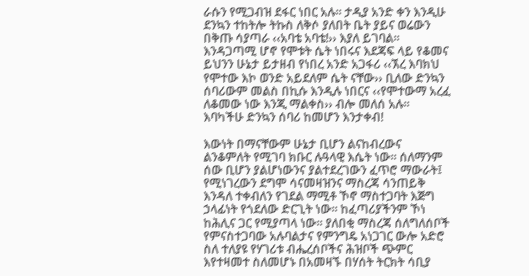ራሱን የሚጋብዝ ደፋር ነበር አሉ። ታዲያ አንድ ቀን እንዲሁ ደንኳን ተከትሎ ትኩስ ለቅሶ ያለበት ቤት ያይና ወሬውን በቅጡ ሳያጣራ ‹‹አባቴ አባቴ!›› እያለ ይገባል። እንዳጋጣሚ ሆኖ የሞቱት ሴት ነበሩና እደጃፍ ላይ የቆመና ይህንን ሁኔታ ይታዘብ የነበረ አንድ አጋፋሪ ‹‹ኧረ እባክህ የሞተው እኮ ወንድ አይደለም ሴት ናቸው›› ቢለው ድንኳን ሰባሪውም መልስ በኪሱ እንዲሉ ነበርና ‹‹የሞተውማ አረፈ ለቆመው ነው እንጂ ማልቀስ›› ብሎ መለሰ አሉ። እባካችሁ ድንኳን ሰባሪ ከመሆን እንታቀብ!

እውነት በማናቸውም ሁኔታ ቢሆን ልናከብረውና ልንቆምለት የሚገባ ክቡር ሉዓላዊ እሴት ነው። ሰለማንም ሰው ቢሆን ያልሆነውንና ያልተደረገውን ፈጥሮ ማውራት፤ የሚነገረውን ደግሞ ሳናመዛዝንና ማስረጃ ሳንጠይቅ እንዳለ ተቀብለን የገደል ማሚቶ ኾኖ ማስተጋባት እጅግ ኃላፊነት የጎደለው ድርጊት ነው። ከፈጣሪያችንም ኾነ ከሕሊና ጋር የሚያጣላ ነው። ያለበቂ ማስረጃ ሰለግለሰቦች የምናስተጋባው አሉባልታና የምንግዴ አነጋገር ውሎ አድሮ ስለ ተለያዩ የሃገሪቱ ብሔረሰቦችና ሕዝቦች ጭምር እየተዛመተ ስለመሆኑ በአመዛኙ በሃሰት ትርክት ሳቢያ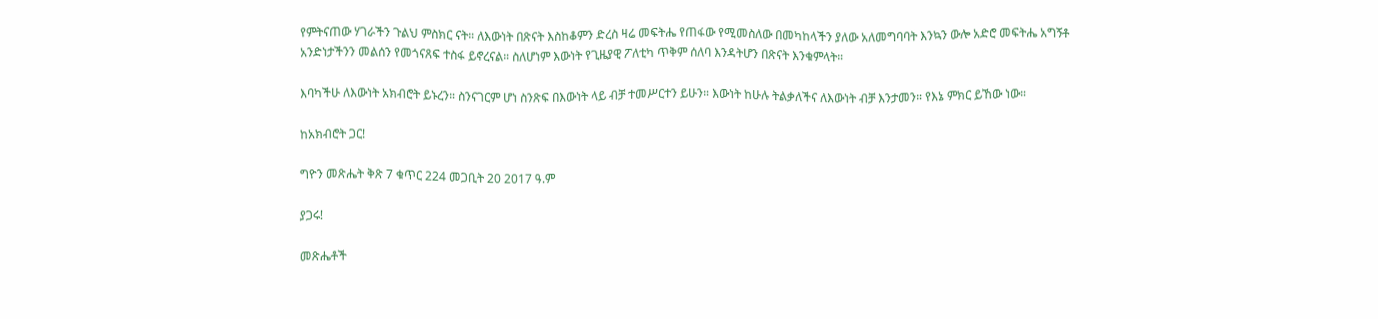የምትናጠው ሃገራችን ጉልህ ምስክር ናት። ለእውነት በጽናት እስከቆምን ድረስ ዛሬ መፍትሔ የጠፋው የሚመስለው በመካከላችን ያለው አለመግባባት እንኳን ውሎ አድሮ መፍትሔ አግኝቶ አንድነታችንን መልሰን የመጎናጸፍ ተስፋ ይኖረናል። ስለሆነም እውነት የጊዜያዊ ፖለቲካ ጥቅም ሰለባ እንዳትሆን በጽናት እንቁምላት።

እባካችሁ ለእውነት አክብሮት ይኑረን። ስንናገርም ሆነ ስንጽፍ በእውነት ላይ ብቻ ተመሥርተን ይሁን። እውነት ከሁሉ ትልቃለችና ለእውነት ብቻ እንታመን። የእኔ ምክር ይኸው ነው።

ከአክብሮት ጋር!

ግዮን መጽሔት ቅጽ 7 ቁጥር 224 መጋቢት 20 2017 ዓ.ም

ያጋሩ!

መጽሔቶች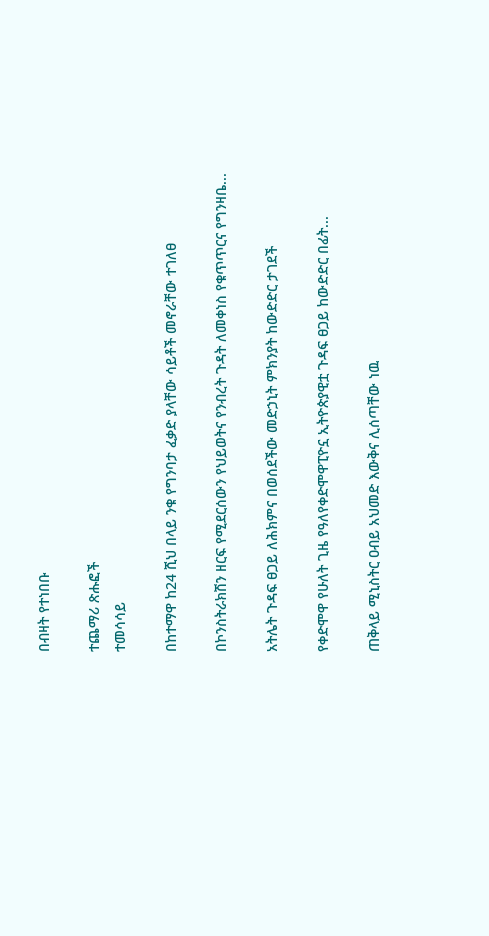በብዛት የተነበቡ

ተጨማሪ ጽሑፎች
ተመሳሳይ

በከተማዋ ከ24 ሺህ በላይ ንቁ የግንባታ ፈቃድ ያላቸው ሳይቶች መኖራቸው ተገለፀ

በኮንስትራክሽን ዘርፍ የሚደርሰውን የህይወትና የንብረት ጉዳት ለመቀነስ የቁጥጥርና የግንዛቤ...

አትሌት ጉዳፍ ፀጋይ ለሕክምና በወሰደችው መድኃኒት ምክንያት ከውድድር ታገደች

የቀድሞዋ የሁለት ጊዜ የዓለየቀድሞዋፒዮኗ ኢትዮጵያዊቷ ጉዳፍ ፀጋይ ከውድድር በፊት...

ጠቅላይ ሚኒስትር ዐብይ አህመድ እውቅና ሊሰጣቸው ነዉ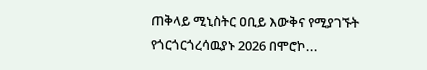ጠቅላይ ሚኒስትር ዐቢይ እውቅና የሚያገኙት የጎርጎርጎረሳዉያኑ 2026 በሞሮኮ...